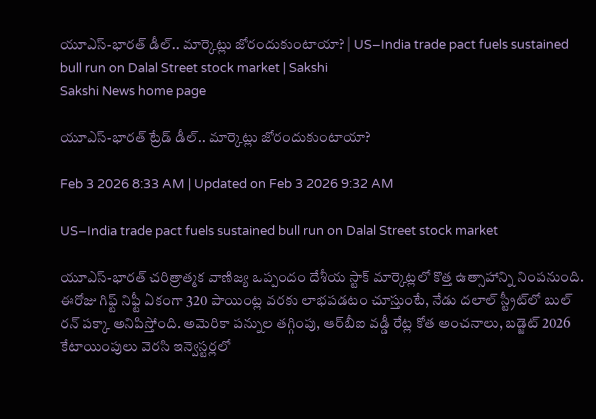యూఎస్‌-భారత్‌ డీల్‌.. మార్కెట్లు జోరందుకుంటాయా? | US–India trade pact fuels sustained bull run on Dalal Street stock market | Sakshi
Sakshi News home page

యూఎస్‌-భారత్‌ ట్రేడ్‌ డీల్‌.. మార్కెట్లు జోరందుకుంటాయా?

Feb 3 2026 8:33 AM | Updated on Feb 3 2026 9:32 AM

US–India trade pact fuels sustained bull run on Dalal Street stock market

యూఎస్‌-భారత్ చరిత్రాత్మక వాణిజ్య ఒప్పందం దేశీయ స్టాక్ మార్కెట్లలో కొత్త ఉత్సాహాన్ని నింపనుంది. ఈరోజు గిఫ్ట్ నిఫ్టీ ఏకంగా 320 పాయింట్ల వరకు లాభపడటం చూస్తుంటే, నేడు దలాల్ స్ట్రీట్‌లో బుల్ రన్ పక్కా అనిపిస్తోంది. అమెరికా పన్నుల తగ్గింపు, ఆర్‌బీఐ వడ్డీ రేట్ల కోత అంచనాలు, బడ్జెట్ 2026 కేటాయింపులు వెరసి ఇన్వెస్టర్లలో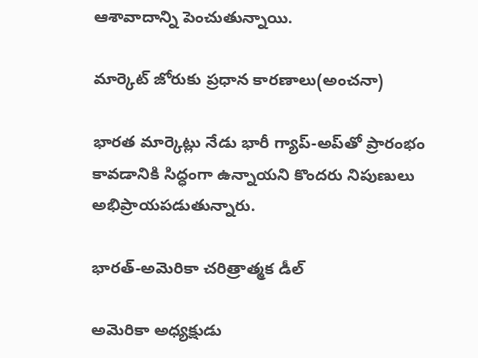ఆశావాదాన్ని పెంచుతున్నాయి.

మార్కెట్ జోరుకు ప్రధాన కారణాలు(అంచనా)

భారత మార్కెట్లు నేడు భారీ గ్యాప్-అప్‌తో ప్రారంభం కావడానికి సిద్ధంగా ఉన్నాయని కొందరు నిపుణులు అభిప్రాయపడుతున్నారు.

భారత్-అమెరికా చరిత్రాత్మక డీల్

అమెరికా అధ్యక్షుడు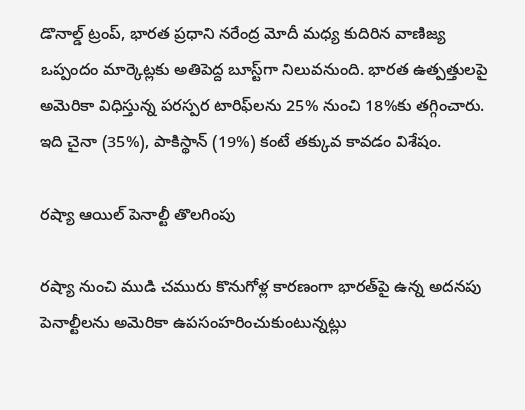డొనాల్డ్ ట్రంప్, భారత ప్రధాని నరేంద్ర మోదీ మధ్య కుదిరిన వాణిజ్య ఒప్పందం మార్కెట్లకు అతిపెద్ద బూస్ట్‌గా నిలువనుంది. భారత ఉత్పత్తులపై అమెరికా విధిస్తున్న పరస్పర టారిఫ్‌లను 25% నుంచి 18%కు తగ్గించారు. ఇది చైనా (35%), పాకిస్థాన్ (19%) కంటే తక్కువ కావడం విశేషం.

రష్యా ఆయిల్ పెనాల్టీ తొలగింపు

రష్యా నుంచి ముడి చమురు కొనుగోళ్ల కారణంగా భారత్‌పై ఉన్న అదనపు పెనాల్టీలను అమెరికా ఉపసంహరించుకుంటున్నట్లు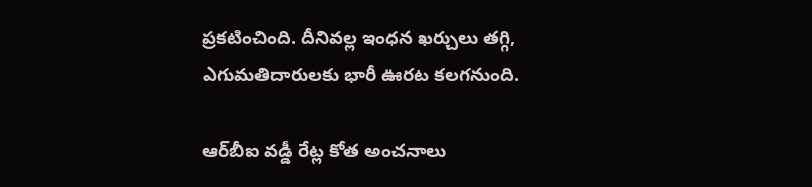ప్రకటించింది. దీనివల్ల ఇంధన ఖర్చులు తగ్గి, ఎగుమతిదారులకు భారీ ఊరట కలగనుంది.

ఆర్‌బీఐ వడ్డీ రేట్ల కోత అంచనాలు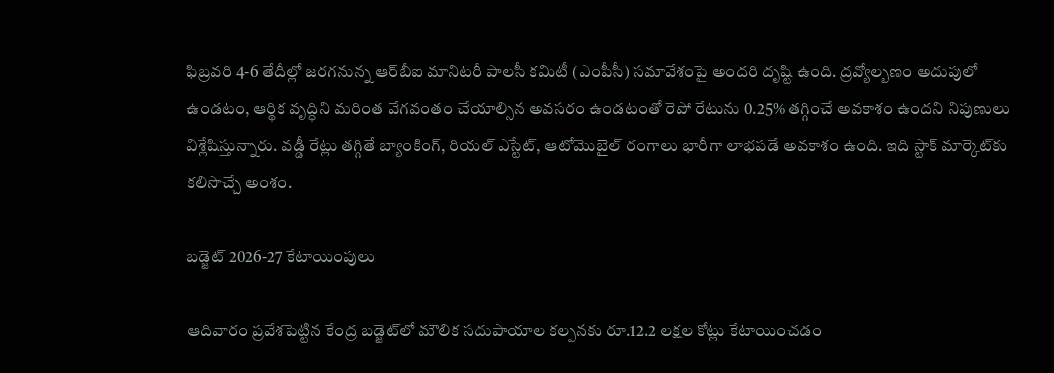ఫిబ్రవరి 4-6 తేదీల్లో జరగనున్న ఆర్‌బీఐ మానిటరీ పాలసీ కమిటీ (ఎంపీసీ) సమావేశంపై అందరి దృష్టి ఉంది. ద్రవ్యోల్బణం అదుపులో ఉండటం, ఆర్థిక వృద్ధిని మరింత వేగవంతం చేయాల్సిన అవసరం ఉండటంతో రెపో రేటును 0.25% తగ్గించే అవకాశం ఉందని నిపుణులు విశ్లేషిస్తున్నారు. వడ్డీ రేట్లు తగ్గితే బ్యాంకింగ్, రియల్ ఎస్టేట్, ఆటోమొబైల్ రంగాలు భారీగా లాభపడే అవకాశం ఉంది. ఇది స్టాక్‌ మార్కెట్‌కు కలిసొచ్చే అంశం.

బడ్జెట్ 2026-27 కేటాయింపులు

ఆదివారం ప్రవేశపెట్టిన కేంద్ర బడ్జెట్‌లో మౌలిక సదుపాయాల కల్పనకు రూ.12.2 లక్షల కోట్లు కేటాయించడం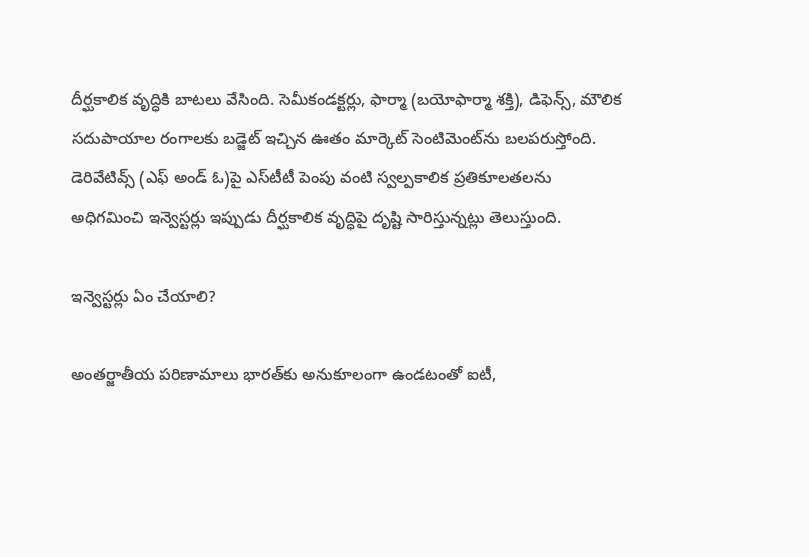దీర్ఘకాలిక వృద్ధికి బాటలు వేసింది. సెమీకండక్టర్లు, ఫార్మా (బయోఫార్మా శక్తి), డిఫెన్స్, మౌలిక సదుపాయాల రంగాలకు బడ్జెట్ ఇచ్చిన ఊతం మార్కెట్ సెంటిమెంట్‌ను బలపరుస్తోంది. డెరివేటివ్స్ (ఎఫ్‌ అండ్‌ ఓ)పై ఎస్‌టీటీ పెంపు వంటి స్వల్పకాలిక ప్రతికూలతలను అధిగమించి ఇన్వెస్టర్లు ఇప్పుడు దీర్ఘకాలిక వృద్ధిపై దృష్టి సారిస్తున్నట్లు తెలుస్తుంది.

ఇన్వెస్టర్లు ఏం చేయాలి?

అంతర్జాతీయ పరిణామాలు భారత్‌కు అనుకూలంగా ఉండటంతో ఐటీ,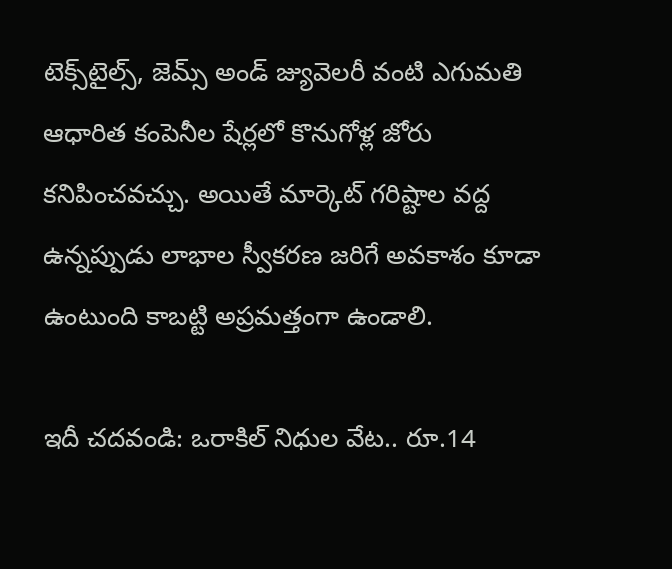టెక్స్‌టైల్స్, జెమ్స్ అండ్‌ జ్యువెలరీ వంటి ఎగుమతి ఆధారిత కంపెనీల షేర్లలో కొనుగోళ్ల జోరు కనిపించవచ్చు. అయితే మార్కెట్ గరిష్టాల వద్ద ఉన్నప్పుడు లాభాల స్వీకరణ జరిగే అవకాశం కూడా ఉంటుంది కాబట్టి అప్రమత్తంగా ఉండాలి.

ఇదీ చదవండి: ఒరాకిల్‌ నిధుల వేట.. రూ.14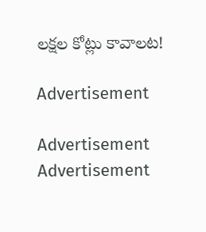లక్షల కోట్లు కావాలట!

Advertisement

Advertisement
Advertisement